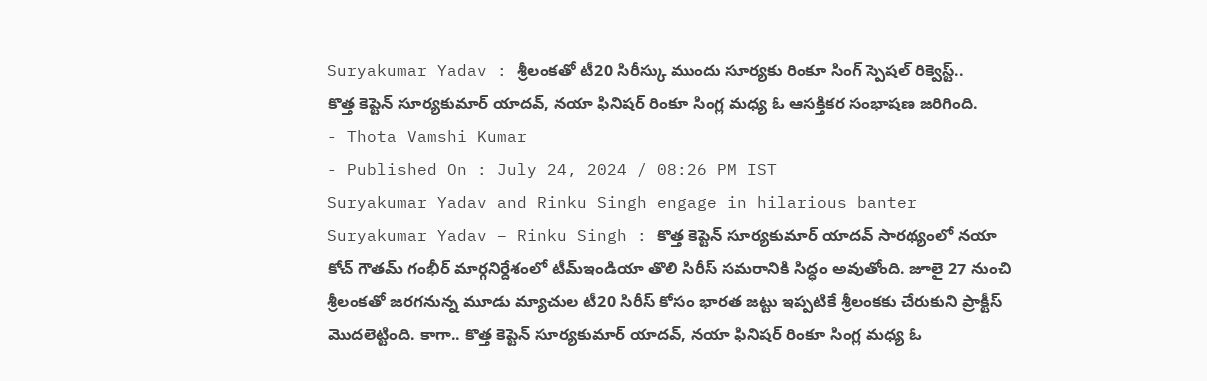Suryakumar Yadav : శ్రీలంకతో టీ20 సిరీస్కు ముందు సూర్యకు రింకూ సింగ్ స్పెషల్ రిక్వెస్ట్..
కొత్త కెప్టెన్ సూర్యకుమార్ యాదవ్, నయా ఫినిషర్ రింకూ సింగ్ల మధ్య ఓ ఆసక్తికర సంభాషణ జరిగింది.
- Thota Vamshi Kumar
- Published On : July 24, 2024 / 08:26 PM IST
Suryakumar Yadav and Rinku Singh engage in hilarious banter
Suryakumar Yadav – Rinku Singh : కొత్త కెప్టెన్ సూర్యకుమార్ యాదవ్ సారథ్యంలో నయా కోచ్ గౌతమ్ గంభీర్ మార్గనిర్దేశంలో టీమ్ఇండియా తొలి సిరీస్ సమరానికి సిద్ధం అవుతోంది. జూలై 27 నుంచి శ్రీలంకతో జరగనున్న మూడు మ్యాచుల టీ20 సిరీస్ కోసం భారత జట్టు ఇప్పటికే శ్రీలంకకు చేరుకుని ప్రాక్టీస్ మొదలెట్టింది. కాగా.. కొత్త కెప్టెన్ సూర్యకుమార్ యాదవ్, నయా ఫినిషర్ రింకూ సింగ్ల మధ్య ఓ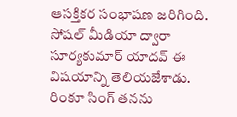ఆసక్తికర సంభాషణ జరిగింది.
సోషల్ మీడియా ద్వారా సూర్యకుమార్ యాదవ్ ఈ విషయాన్ని తెలియజేశాడు. రింకూ సింగ్ తనను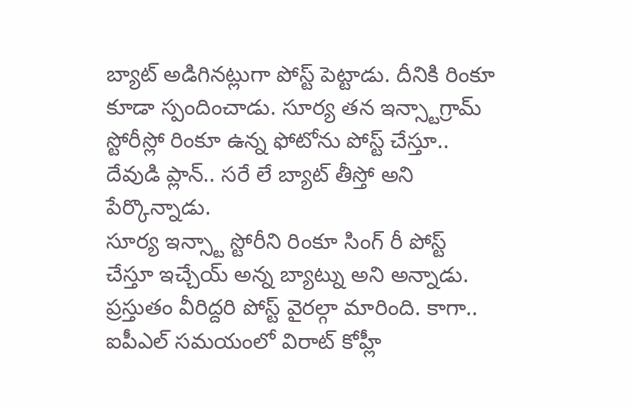బ్యాట్ అడిగినట్లుగా పోస్ట్ పెట్టాడు. దీనికి రింకూ కూడా స్పందించాడు. సూర్య తన ఇన్స్టాగ్రామ్ స్టోరీస్లో రింకూ ఉన్న ఫోటోను పోస్ట్ చేస్తూ.. దేవుడి ప్లాన్.. సరే లే బ్యాట్ తీస్తో అని పేర్కొన్నాడు.
సూర్య ఇన్స్టా స్టోరీని రింకూ సింగ్ రీ పోస్ట్ చేస్తూ ఇచ్చేయ్ అన్న బ్యాట్ను అని అన్నాడు. ప్రస్తుతం వీరిద్దరి పోస్ట్ వైరల్గా మారింది. కాగా.. ఐపీఎల్ సమయంలో విరాట్ కోహ్లీ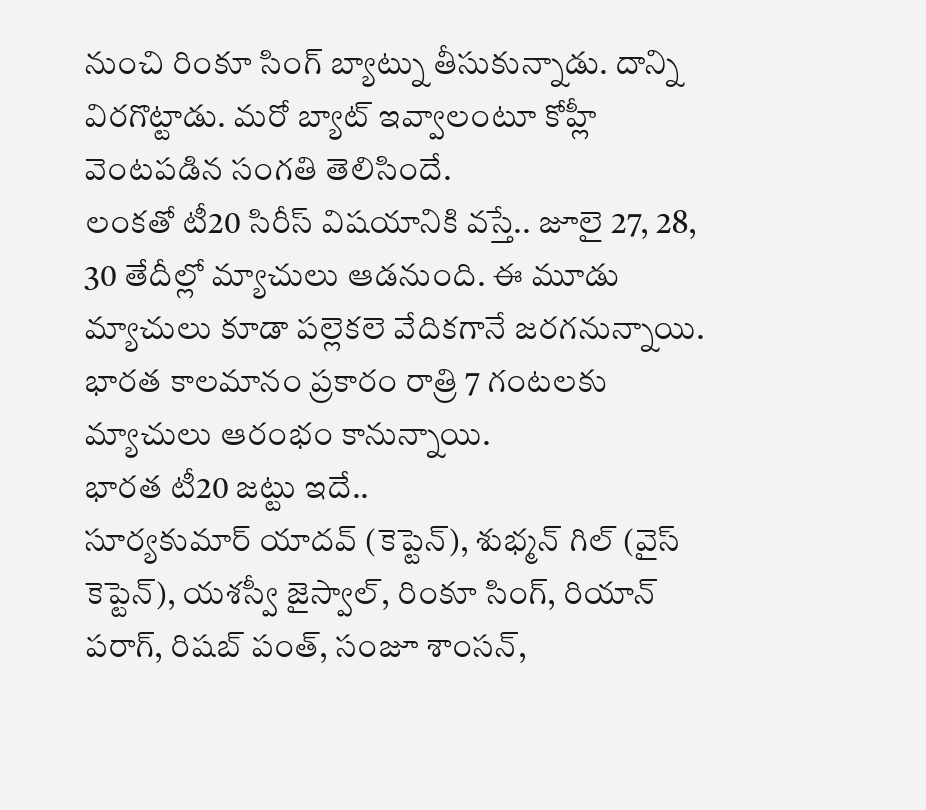నుంచి రింకూ సింగ్ బ్యాట్ను తీసుకున్నాడు. దాన్ని విరగొట్టాడు. మరో బ్యాట్ ఇవ్వాలంటూ కోహ్లీ వెంటపడిన సంగతి తెలిసిందే.
లంకతో టీ20 సిరీస్ విషయానికి వస్తే.. జూలై 27, 28, 30 తేదీల్లో మ్యాచులు ఆడనుంది. ఈ మూడు మ్యాచులు కూడా పల్లెకలె వేదికగానే జరగనున్నాయి. భారత కాలమానం ప్రకారం రాత్రి 7 గంటలకు మ్యాచులు ఆరంభం కానున్నాయి.
భారత టీ20 జట్టు ఇదే..
సూర్యకుమార్ యాదవ్ (కెప్టెన్), శుభ్మన్ గిల్ (వైస్ కెప్టెన్), యశస్వీ జైస్వాల్, రింకూ సింగ్, రియాన్ పరాగ్, రిషబ్ పంత్, సంజూ శాంసన్,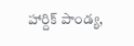హార్దిక్ పాండ్య,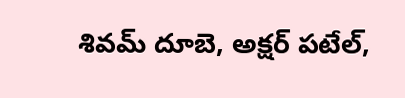శివమ్ దూబె, అక్షర్ పటేల్,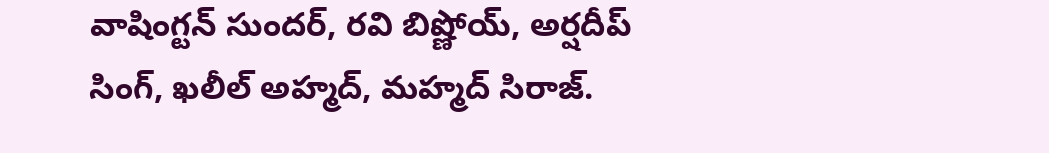వాషింగ్టన్ సుందర్, రవి బిష్ణోయ్, అర్షదీప్ సింగ్, ఖలీల్ అహ్మద్, మహ్మద్ సిరాజ్.